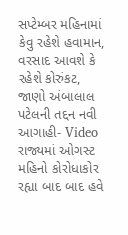સપ્ટેમ્બર મહિનામાં કેવુ રહેશે હવામાન, વરસાદ આવશે કે રહેશે કોરુંકટ, જાણો અંબાલાલ પટેલની તદ્દન નવી આગાહી- Video
રાજ્યમાં ઓગસ્ટ મહિનો કોરોધાકોર રહ્યા બાદ બાદ હવે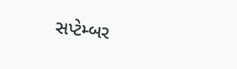સપ્ટેમ્બર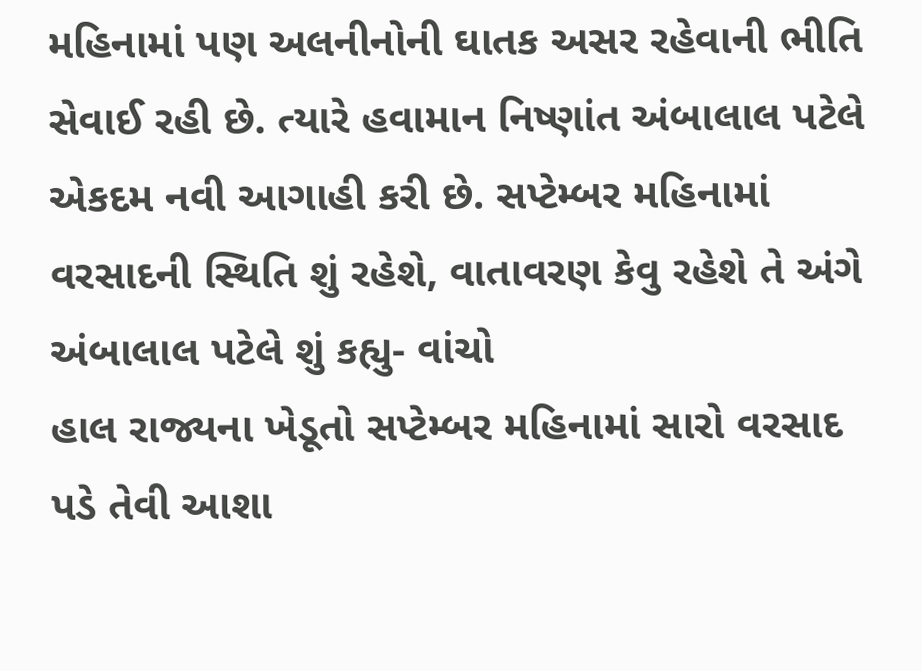મહિનામાં પણ અલનીનોની ઘાતક અસર રહેવાની ભીતિ સેવાઈ રહી છે. ત્યારે હવામાન નિષ્ણાંત અંબાલાલ પટેલે એકદમ નવી આગાહી કરી છે. સપ્ટેમ્બર મહિનામાં વરસાદની સ્થિતિ શું રહેશે, વાતાવરણ કેવુ રહેશે તે અંગે અંબાલાલ પટેલે શું કહ્યુ- વાંચો
હાલ રાજ્યના ખેડૂતો સપ્ટેમ્બર મહિનામાં સારો વરસાદ પડે તેવી આશા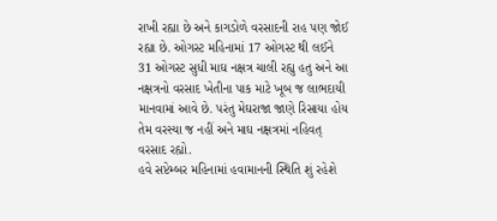રાખી રહ્યા છે અને કાગડોળે વરસાદની રાહ પણ જોઈ રહ્યા છે. ઓગસ્ટ મહિનામાં 17 ઓગસ્ટ થી લઈને 31 ઓગસ્ટ સુધી માઘ નક્ષત્ર ચાલી રહ્યુ હતુ અને આ નક્ષત્રનો વરસાદ ખેતીના પાક માટે ખૂબ જ લાભદાયી માનવામાં આવે છે. પરંતુ મેઘરાજા જાણે રિસાયા હોય તેમ વરસ્યા જ નહીં અને માઘ નક્ષત્રમાં નહિવત્ વરસાદ રહ્યો.
હવે સપ્ટેમ્બર મહિનામાં હવામાનની સ્થિતિ શું રહેશે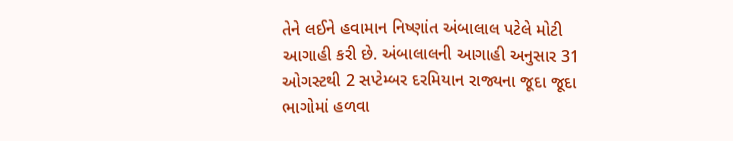તેને લઈને હવામાન નિષ્ણાંત અંબાલાલ પટેલે મોટી આગાહી કરી છે. અંબાલાલની આગાહી અનુસાર 31 ઓગસ્ટથી 2 સપ્ટેમ્બર દરમિયાન રાજ્યના જૂદા જૂદા ભાગોમાં હળવા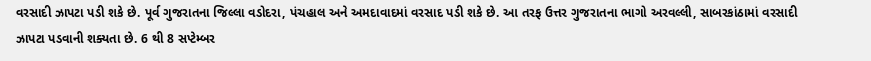વરસાદી ઝાપટા પડી શકે છે. પૂર્વ ગુજરાતના જિલ્લા વડોદરા, પંચહાલ અને અમદાવાદમાં વરસાદ પડી શકે છે. આ તરફ ઉત્તર ગુજરાતના ભાગો અરવલ્લી, સાબરકાંઠામાં વરસાદી ઝાપટા પડવાની શક્યતા છે. 6 થી 8 સપ્ટેમ્બર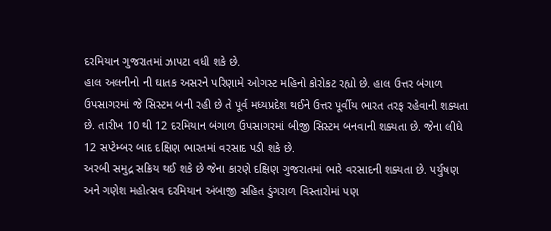દરમિયાન ગુજરાતમાં ઝાપટા વધી શકે છે.
હાલ અલનીનો ની ઘાતક અસરને પરિણામે ઓગસ્ટ મહિનો કોરોકટ રહ્યો છે. હાલ ઉત્તર બંગાળ ઉપસાગરમાં જે સિસ્ટમ બની રહી છે તે પૂર્વ મધ્યપ્રદેશ થઈને ઉત્તર પૂર્વીય ભારત તરફ રહેવાની શક્યતા છે. તારીખ 10 થી 12 દરમિયાન બંગાળ ઉપસાગરમાં બીજી સિસ્ટમ બનવાની શક્યતા છે. જેના લીધે 12 સપ્ટેમ્બર બાદ દક્ષિણ ભારતમાં વરસાદ પડી શકે છે.
અરબી સમુદ્ર સક્રિય થઈ શકે છે જેના કારણે દક્ષિણ ગુજરાતમાં ભારે વરસાદની શક્યતા છે. પર્યુષણ અને ગણેશ મહોત્સવ દરમિયાન અંબાજી સહિત ડુંગરાળ વિસ્તારોમાં પણ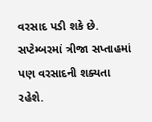વરસાદ પડી શકે છે. સપ્ટેમ્બરમાં ત્રીજા સપ્તાહમાં પણ વરસાદની શક્યતા રહેશે.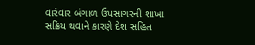વારંવાર બંગાળ ઉપસાગરની શાખા સક્રિય થવાને કારણે દેશ સહિત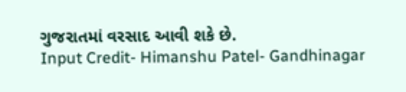ગુજરાતમાં વરસાદ આવી શકે છે.
Input Credit- Himanshu Patel- Gandhinagar